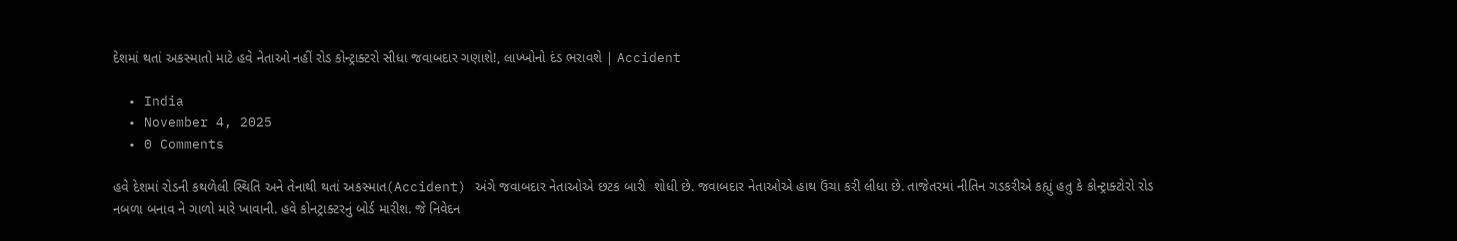દેશમાં થતાં અકસ્માતો માટે હવે નેતાઓ નહીં રોડ કોન્ટ્રાક્ટરો સીધા જવાબદાર ગણાશે!, લાખ્ખોનો દંડ ભરાવશે | Accident

  • India
  • November 4, 2025
  • 0 Comments

હવે દેશમાં રોડની કથળેલી સ્થિતિ અને તેનાથી થતાં અકસ્માત(Accident) અંગે જવાબદાર નેતાઓએ છટક બારી  શોધી છે. જવાબદાર નેતાઓએ હાથ ઉંચા કરી લીધા છે. તાજેતરમાં નીતિન ગડકરીએ કહ્યું હતુ કે કોન્ટ્રાક્ટોરો રોડ નબળા બનાવ ને ગાળો મારે ખાવાની. હવે કોનટ્રાક્ટરનું બોર્ડ મારીશ. જે નિવેદન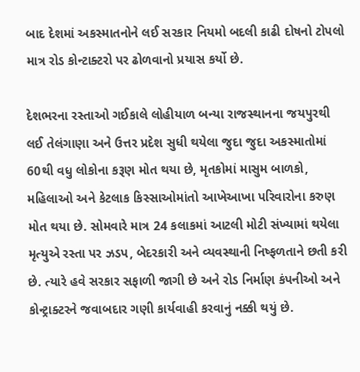બાદ દેશમાં અકસ્માતનોને લઈ સરકાર નિયમો બદલી કાઢી દોષનો ટોપલો માત્ર રોડ કોન્ટાક્ટરો પર ઢોળવાનો પ્રયાસ કર્યો છે.

દેશભરના રસ્તાઓ ગઈકાલે લોહીયાળ બન્યા રાજસ્થાનના જયપુરથી લઈ તેલંગાણા અને ઉત્તર પ્રદેશ સુધી થયેલા જુદા જુદા અકસ્માતોમાં 60થી વધુ લોકોના કરૂણ મોત થયા છે, મૃતકોમાં માસુમ બાળકો, મહિલાઓ અને કેટલાક કિસ્સાઓમાંતો આખેઆખા પરિવારોના કરુણ મોત થયા છે. સોમવારે માત્ર 24 કલાકમાં આટલી મોટી સંખ્યામાં થયેલા મૃત્યુએ રસ્તા પર ઝડપ, બેદરકારી અને વ્યવસ્થાની નિષ્ફળતાને છતી કરી છે. ત્યારે હવે સરકાર સફાળી જાગી છે અને રોડ નિર્માણ કંપનીઓ અને કોન્ટ્રાક્ટરને જવાબદાર ગણી કાર્યવાહી કરવાનું નક્કી થયું છે.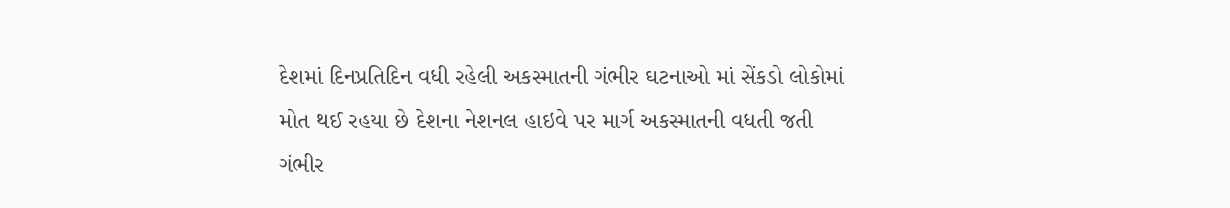દેશમાં દિનપ્રતિદિન વધી રહેલી અકસ્માતની ગંભીર ઘટનાઓ માં સેંકડો લોકોમાં મોત થઈ રહયા છે દેશના નેશનલ હાઇવે પર માર્ગ અકસ્માતની વધતી જતી ગંભીર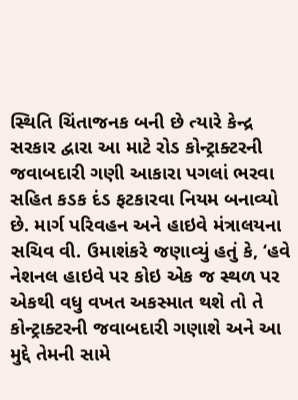સ્થિતિ ચિંતાજનક બની છે ત્યારે કેન્દ્ર સરકાર દ્વારા આ માટે રોડ કોન્ટ્રાક્ટરની જવાબદારી ગણી આકારા પગલાં ભરવા સહિત કડક દંડ ફટકારવા નિયમ બનાવ્યો છે. માર્ગ પરિવહન અને હાઇવે મંત્રાલયના સચિવ વી. ઉમાશંકરે જણાવ્યું હતું કે, ‘હવે નેશનલ હાઇવે પર કોઇ એક જ સ્થળ પર એકથી વધુ વખત અકસ્માત થશે તો તે કોન્ટ્રાક્ટરની જવાબદારી ગણાશે અને આ મુદ્દે તેમની સામે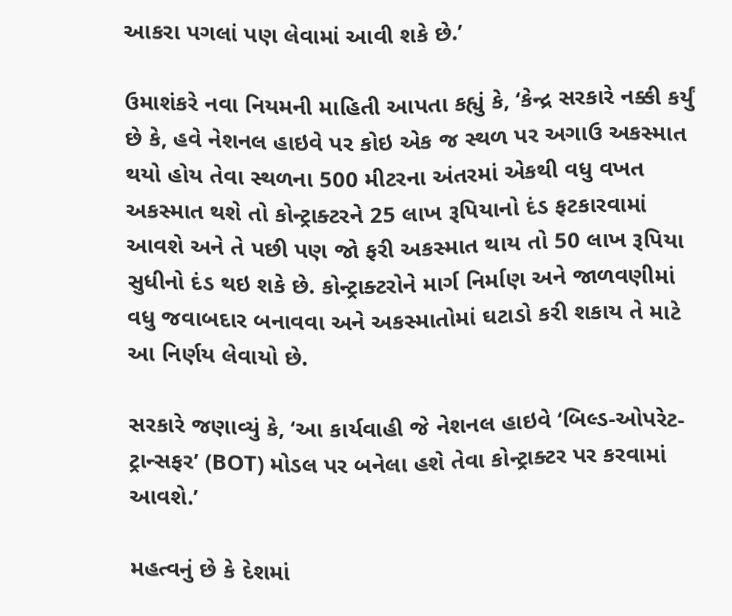આકરા પગલાં પણ લેવામાં આવી શકે છે.’

ઉમાશંકરે નવા નિયમની માહિતી આપતા કહ્યું કે, ‘કેન્દ્ર સરકારે નક્કી કર્યું છે કે, હવે નેશનલ હાઇવે પર કોઇ એક જ સ્થળ પર અગાઉ અકસ્માત થયો હોય તેવા સ્થળના 500 મીટરના અંતરમાં એકથી વધુ વખત અકસ્માત થશે તો કોન્ટ્રાક્ટરને 25 લાખ રૂપિયાનો દંડ ફટકારવામાં આવશે અને તે પછી પણ જો ફરી અકસ્માત થાય તો 50 લાખ રૂપિયા સુધીનો દંડ થઇ શકે છે. કોન્ટ્રાક્ટરોને માર્ગ નિર્માણ અને જાળવણીમાં વધુ જવાબદાર બનાવવા અને અકસ્માતોમાં ઘટાડો કરી શકાય તે માટે આ નિર્ણય લેવાયો છે.

સરકારે જણાવ્યું કે, ‘આ કાર્યવાહી જે નેશનલ હાઇવે ‘બિલ્ડ-ઓપરેટ-ટ્રાન્સફર’ (BOT) મોડલ પર બનેલા હશે તેવા કોન્ટ્રાક્ટર પર કરવામાં આવશે.’

મહત્વનું છે કે દેશમાં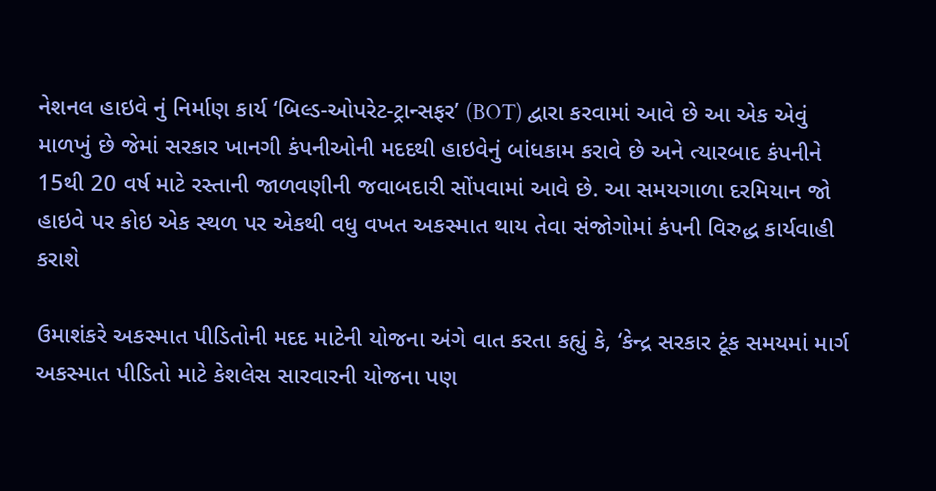નેશનલ હાઇવે નું નિર્માણ કાર્ય ‘બિલ્ડ-ઓપરેટ-ટ્રાન્સફર’ (BOT) દ્વારા કરવામાં આવે છે આ એક એવું માળખું છે જેમાં સરકાર ખાનગી કંપનીઓની મદદથી હાઇવેનું બાંધકામ કરાવે છે અને ત્યારબાદ કંપનીને 15થી 20 વર્ષ માટે રસ્તાની જાળવણીની જવાબદારી સોંપવામાં આવે છે. આ સમયગાળા દરમિયાન જો હાઇવે પર કોઇ એક સ્થળ પર એકથી વધુ વખત અકસ્માત થાય તેવા સંજોગોમાં કંપની વિરુદ્ધ કાર્યવાહી કરાશે

ઉમાશંકરે અકસ્માત પીડિતોની મદદ માટેની યોજના અંગે વાત કરતા કહ્યું કે, ‘કેન્દ્ર સરકાર ટૂંક સમયમાં માર્ગ અકસ્માત પીડિતો માટે કેશલેસ સારવારની યોજના પણ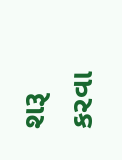શરૂ કરવા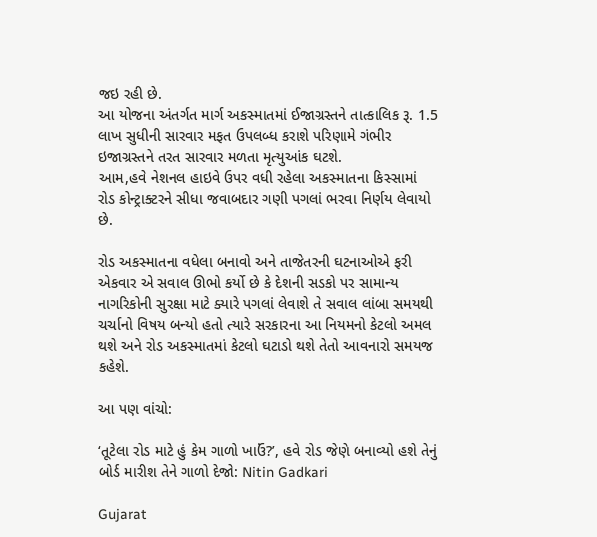જઇ રહી છે.
આ યોજના અંતર્ગત માર્ગ અકસ્માતમાં ઈજાગ્રસ્તને તાત્કાલિક રૂ. 1.5 લાખ સુધીની સારવાર મફત ઉપલબ્ધ કરાશે પરિણામે ગંભીર ઇજાગ્રસ્તને તરત સારવાર મળતા મૃત્યુઆંક ઘટશે.
આમ,હવે નેશનલ હાઇવે ઉપર વધી રહેલા અકસ્માતના કિસ્સામાં રોડ કોન્ટ્રાક્ટરને સીધા જવાબદાર ગણી પગલાં ભરવા નિર્ણય લેવાયો છે.

રોડ અકસ્માતના વધેલા બનાવો અને તાજેતરની ઘટનાઓએ ફરી એકવાર એ સવાલ ઊભો કર્યો છે કે દેશની સડકો પર સામાન્ય નાગરિકોની સુરક્ષા માટે ક્યારે પગલાં લેવાશે તે સવાલ લાંબા સમયથી ચર્ચાનો વિષય બન્યો હતો ત્યારે સરકારના આ નિયમનો કેટલો અમલ થશે અને રોડ અકસ્માતમાં કેટલો ઘટાડો થશે તેતો આવનારો સમયજ કહેશે.

આ પણ વાંચો:

‘તૂટેલા રોડ માટે હું કેમ ગાળો ખાઉં?’, હવે રોડ જેણે બનાવ્યો હશે તેનું બોર્ડ મારીશ તેને ગાળો દેજો: Nitin Gadkari

Gujarat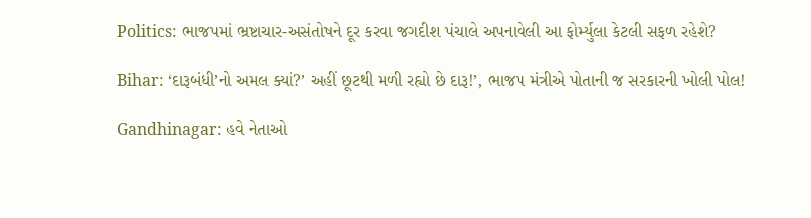Politics: ભાજપમાં ભ્રષ્ટાચાર-અસંતોષને દૂર કરવા જગદીશ પંચાલે અપનાવેલી આ ફોર્મ્યુલા કેટલી સફળ રહેશે?

Bihar: ‘દારૂબંધી’નો અમલ ક્યાં?’ અહીં છૂટથી મળી રહ્યો છે દારૂ!’, ભાજપ મંત્રીએ પોતાની જ સરકારની ખોલી પોલ!

Gandhinagar: હવે નેતાઓ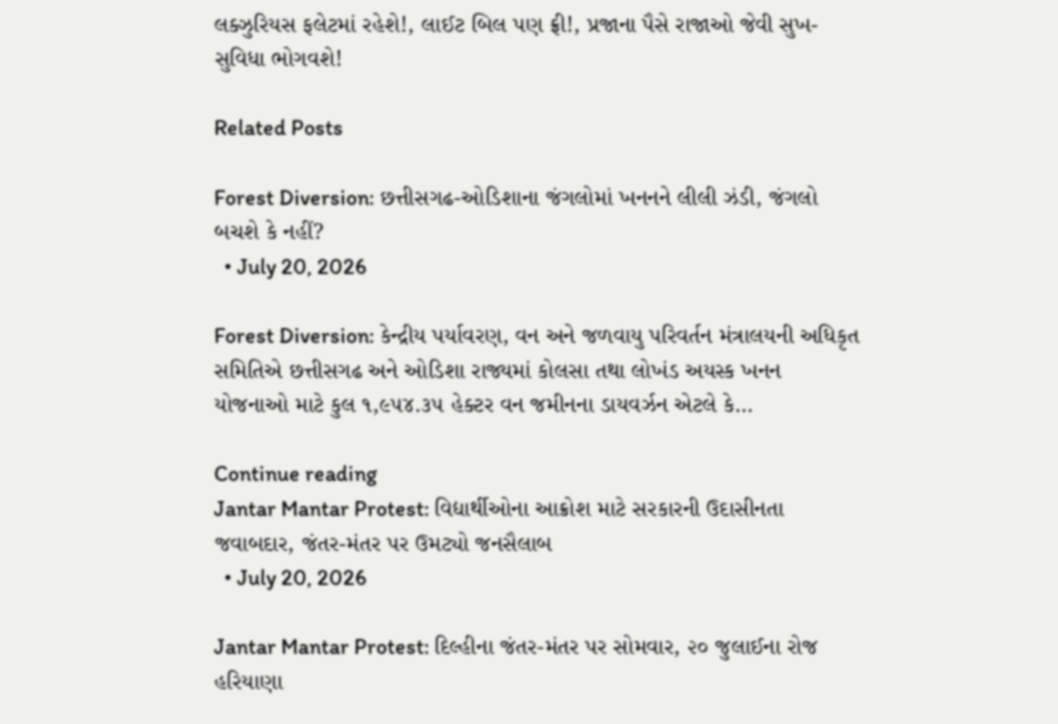લક્ઝુરિયસ ફલેટમાં રહેશે!, લાઈટ બિલ પણ ફ્રી!, પ્રજાના પૈસે રાજાઓ જેવી સુખ-સુવિધા ભોગવશે!

Related Posts

Forest Diversion: છત્તીસગઢ-ઓડિશાના જંગલોમાં ખનનને લીલી ઝંડી, જંગલો બચશે કે નહીં?
  • July 20, 2026

Forest Diversion: કેન્દ્રીય પર્યાવરણ, વન અને જળવાયુ પરિવર્તન મંત્રાલયની અધિકૃત સમિતિએ છત્તીસગઢ અને ઓડિશા રાજ્યમાં કોલસા તથા લોખંડ અયસ્ક ખનન યોજનાઓ માટે કુલ ૧,૯૫૪.૩૫ હેક્ટર વન જમીનના ડાયવર્ઝન એટલે કે…

Continue reading
Jantar Mantar Protest: વિદ્યાર્થીઓના આક્રોશ માટે સરકારની ઉદાસીનતા જવાબદાર, જંતર-મંતર પર ઉમટ્યો જનસૈલાબ
  • July 20, 2026

Jantar Mantar Protest: દિલ્હીના જંતર-મંતર પર સોમવાર, ૨૦ જુલાઈના રોજ હરિયાણા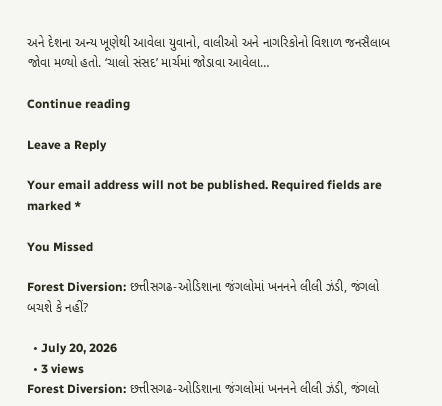અને દેશના અન્ય ખૂણેથી આવેલા યુવાનો, વાલીઓ અને નાગરિકોનો વિશાળ જનસૈલાબ જોવા મળ્યો હતો. ‘ચાલો સંસદ’ માર્ચમાં જોડાવા આવેલા…

Continue reading

Leave a Reply

Your email address will not be published. Required fields are marked *

You Missed

Forest Diversion: છત્તીસગઢ-ઓડિશાના જંગલોમાં ખનનને લીલી ઝંડી, જંગલો બચશે કે નહીં?

  • July 20, 2026
  • 3 views
Forest Diversion: છત્તીસગઢ-ઓડિશાના જંગલોમાં ખનનને લીલી ઝંડી, જંગલો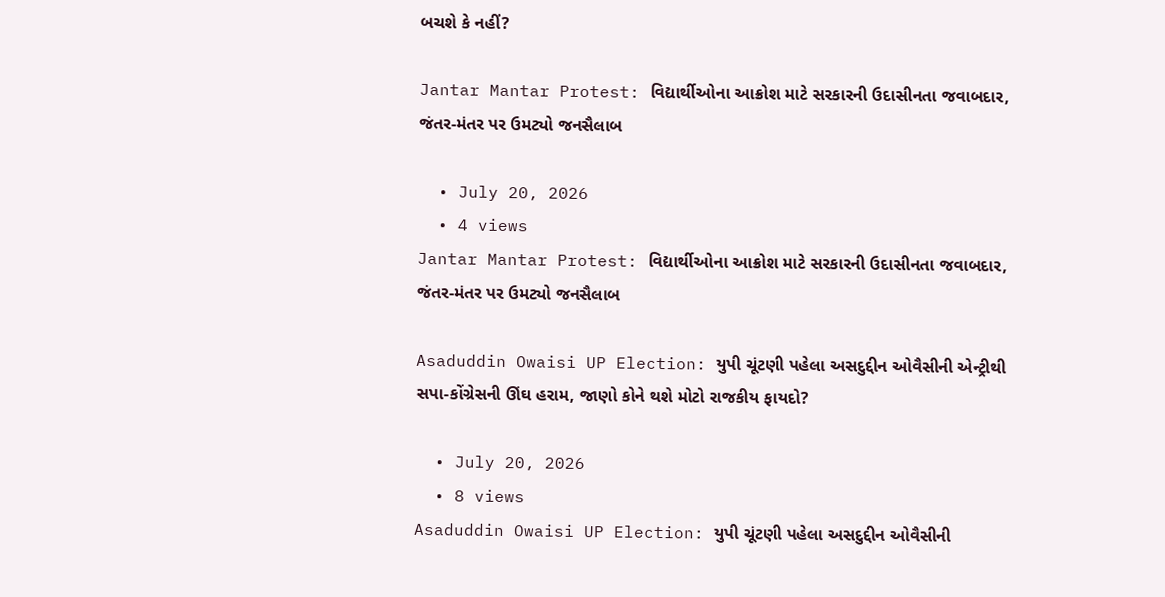બચશે કે નહીં?

Jantar Mantar Protest: વિદ્યાર્થીઓના આક્રોશ માટે સરકારની ઉદાસીનતા જવાબદાર, જંતર-મંતર પર ઉમટ્યો જનસૈલાબ

  • July 20, 2026
  • 4 views
Jantar Mantar Protest: વિદ્યાર્થીઓના આક્રોશ માટે સરકારની ઉદાસીનતા જવાબદાર, જંતર-મંતર પર ઉમટ્યો જનસૈલાબ

Asaduddin Owaisi UP Election: યુપી ચૂંટણી પહેલા અસદુદ્દીન ઓવૈસીની એન્ટ્રીથી સપા-કોંગ્રેસની ઊંઘ હરામ, જાણો કોને થશે મોટો રાજકીય ફાયદો?

  • July 20, 2026
  • 8 views
Asaduddin Owaisi UP Election: યુપી ચૂંટણી પહેલા અસદુદ્દીન ઓવૈસીની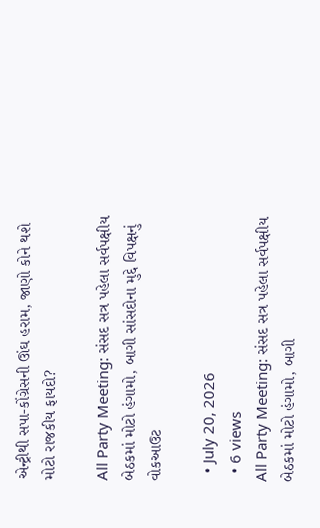એન્ટ્રીથી સપા-કોંગ્રેસની ઊંઘ હરામ, જાણો કોને થશે મોટો રાજકીય ફાયદો?

All Party Meeting: સંસદ સત્ર પહેલા સર્વપક્ષીય બેઠકમાં મોટો હંગામો, બાગી સાંસદોના મુદ્દે વિપક્ષનું વોકઆઉટ

  • July 20, 2026
  • 6 views
All Party Meeting: સંસદ સત્ર પહેલા સર્વપક્ષીય બેઠકમાં મોટો હંગામો, બાગી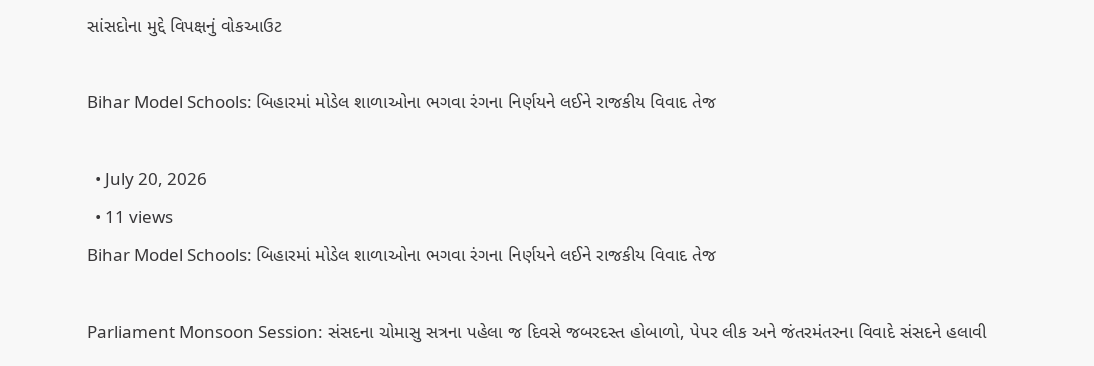સાંસદોના મુદ્દે વિપક્ષનું વોકઆઉટ

Bihar Model Schools: બિહારમાં મોડેલ શાળાઓના ભગવા રંગના નિર્ણયને લઈને રાજકીય વિવાદ તેજ

  • July 20, 2026
  • 11 views
Bihar Model Schools: બિહારમાં મોડેલ શાળાઓના ભગવા રંગના નિર્ણયને લઈને રાજકીય વિવાદ તેજ

Parliament Monsoon Session: સંસદના ચોમાસુ સત્રના પહેલા જ દિવસે જબરદસ્ત હોબાળો, પેપર લીક અને જંતરમંતરના વિવાદે સંસદને હલાવી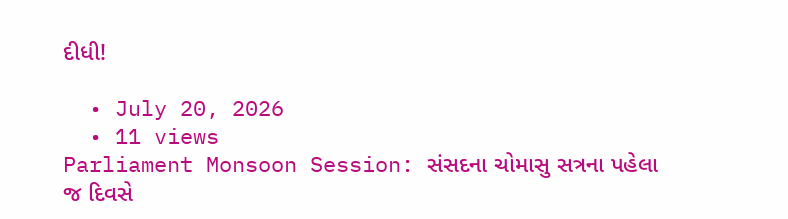દીધી!

  • July 20, 2026
  • 11 views
Parliament Monsoon Session: સંસદના ચોમાસુ સત્રના પહેલા જ દિવસે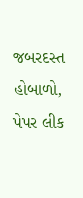જબરદસ્ત હોબાળો, પેપર લીક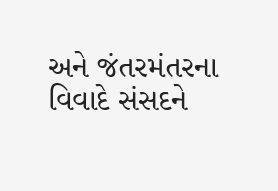અને જંતરમંતરના વિવાદે સંસદને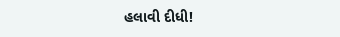હલાવી દીધી!